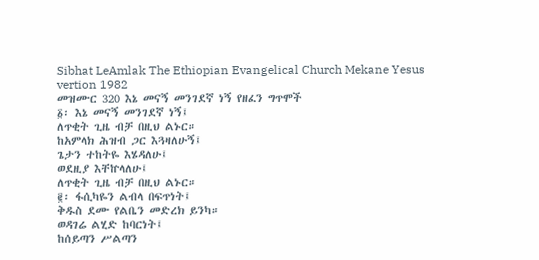Sibhat LeAmlak The Ethiopian Evangelical Church Mekane Yesus vertion 1982
መዝሙር 320 እኔ መናኝ መንገደኛ ነኝ የዘፈን ግጥሞች
፩፡ እኔ መናኝ መንገደኛ ነኝ፤
ለጥቂት ጊዜ ብቻ በዚህ ልኑር።
ከአምላክ ሕዝብ ጋር እጓዛለሁኝ፤
ጌታን ተከትዬ እሄዳለሁ፤
ወደዚያ እቸኵላለሁ፤
ለጥቂት ጊዜ ብቻ በዚህ ልኑር።
፪፡ ፋሲካዬን ልብላ በፍጥነት፤
ቅዱስ ደሙ የልቤን መድረክ ይንካ።
ወዳገሬ ልሂድ ከባርነት፤
ከሰይጣን ሥልጣን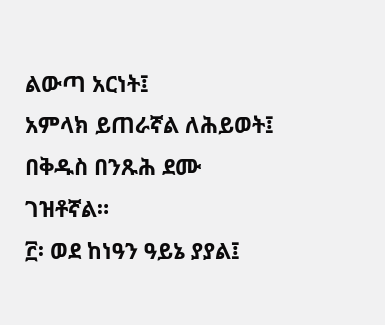ልውጣ አርነት፤
አምላክ ይጠራኛል ለሕይወት፤
በቅዱስ በንጹሕ ደሙ ገዝቶኛል።
፫፡ ወደ ከነዓን ዓይኔ ያያል፤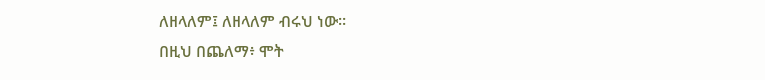ለዘላለም፤ ለዘላለም ብሩህ ነው።
በዚህ በጨለማ፥ ሞት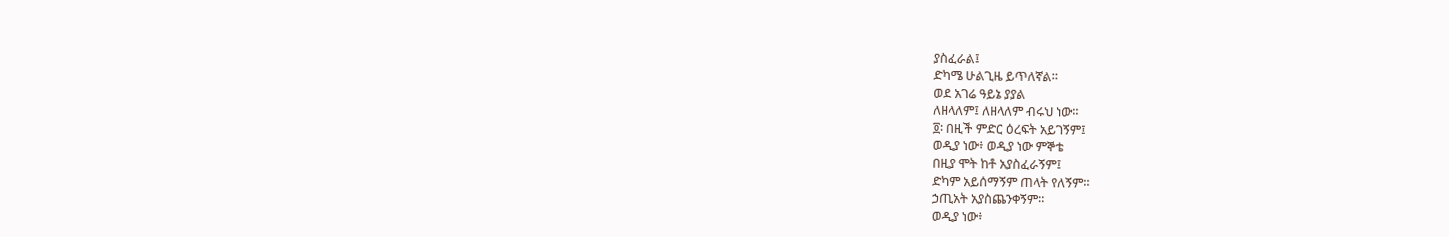ያስፈራል፤
ድካሜ ሁልጊዜ ይጥለኛል።
ወደ አገሬ ዓይኔ ያያል
ለዘላለም፤ ለዘላለም ብሩህ ነው።
፬፡ በዚች ምድር ዕረፍት አይገኝም፤
ወዲያ ነው፥ ወዲያ ነው ምኞቴ
በዚያ ሞት ከቶ አያስፈራኝም፤
ድካም አይሰማኝም ጠላት የለኝም።
ኃጢአት አያስጨንቀኝም።
ወዲያ ነው፥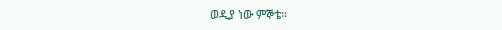ወዲያ ነው ምኞቴ።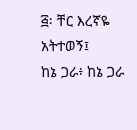፭፡ ቸር እረኛዬ አትተወኝ፤
ከኔ ጋራ፥ ከኔ ጋራ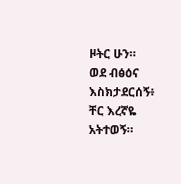ዞትር ሁን።
ወደ ብፅዕና እስክታደርሰኝ፥
ቸር እረኛዬ አትተወኝ።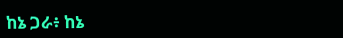ከኔ ጋራ፥ ከኔ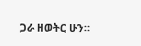ጋራ ዘወትር ሁን።